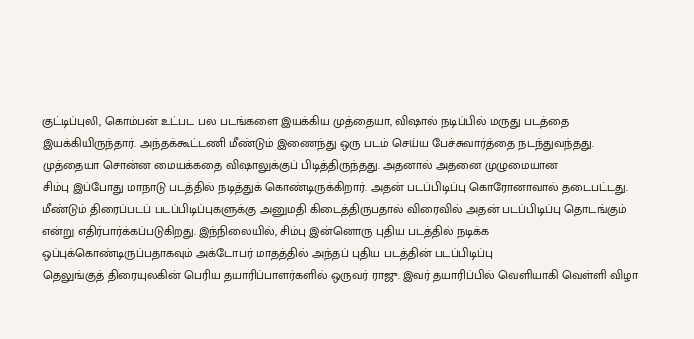குட்டிப்புலி, கொம்பன் உட்பட பல படங்களை இயக்கிய முத்தையா, விஷால் நடிப்பில் மருது படத்தை இயக்கியிருந்தார். அந்தக்கூட்டணி மீண்டும் இணைந்து ஒரு படம் செய்ய பேச்சுவார்த்தை நடந்துவந்தது. முத்தையா சொன்ன மையக்கதை விஷாலுக்குப் பிடித்திருந்தது. அதனால் அதனை முழுமையான
சிம்பு இப்போது மாநாடு படத்தில் நடித்துக் கொண்டிருக்கிறார். அதன் படப்பிடிப்பு கொரோனாவால் தடைபட்டது. மீண்டும் திரைப்படப் படப்பிடிப்புகளுக்கு அனுமதி கிடைத்திருபதால் விரைவில் அதன் படப்பிடிப்பு தொடங்கும் என்று எதிர்பார்க்கப்படுகிறது. இந்நிலையில், சிம்பு இன்னொரு புதிய படத்தில் நடிக்க ஒப்புக்கொண்டிருப்பதாகவும் அக்டோபர் மாதத்தில் அந்தப் புதிய படத்தின் படப்பிடிப்பு
தெலுங்குத் திரையுலகின் பெரிய தயாரிப்பாளர்களில் ஒருவர் ராஜு. இவர் தயாரிப்பில் வெளியாகி வெள்ளி விழா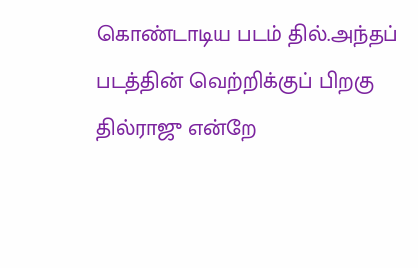கொண்டாடிய படம் தில்.அந்தப் படத்தின் வெற்றிக்குப் பிறகு தில்ராஜு என்றே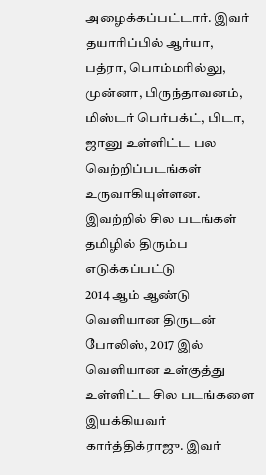அழைக்கப்பட்டார். இவர் தயாரிப்பில் ஆர்யா, பத்ரா, பொம்மரில்லு, முன்னா, பிருந்தாவனம், மிஸ்டர் பெர்பக்ட், பிடா, ஜானு உள்ளிட்ட பல வெற்றிப்படங்கள் உருவாகியுள்ளன. இவற்றில் சில படங்கள் தமிழில் திரும்ப எடுக்கப்பட்டு
2014 ஆம் ஆண்டு வெளியான திருடன் போலிஸ், 2017 இல் வெளியான உள்குத்து உள்ளிட்ட சில படங்களை இயக்கியவர் கார்த்திக்ராஜு. இவர்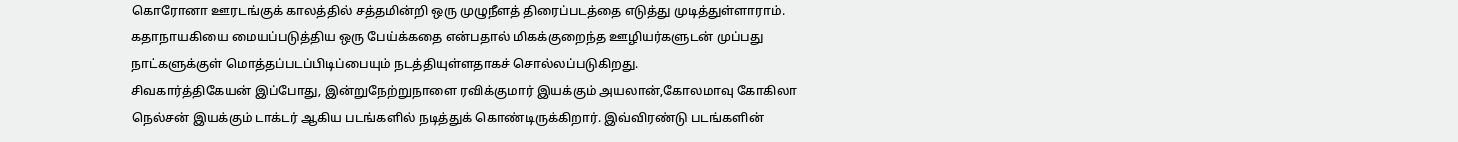கொரோனா ஊரடங்குக் காலத்தில் சத்தமின்றி ஒரு முழுநீளத் திரைப்படத்தை எடுத்து முடித்துள்ளாராம். கதாநாயகியை மையப்படுத்திய ஒரு பேய்க்கதை என்பதால் மிகக்குறைந்த ஊழியர்களுடன் முப்பது நாட்களுக்குள் மொத்தப்படப்பிடிப்பையும் நடத்தியுள்ளதாகச் சொல்லப்படுகிறது.
சிவகார்த்திகேயன் இப்போது, இன்றுநேற்றுநாளை ரவிக்குமார் இயக்கும் அயலான்,கோலமாவு கோகிலா நெல்சன் இயக்கும் டாக்டர் ஆகிய படங்களில் நடித்துக் கொண்டிருக்கிறார். இவ்விரண்டு படங்களின்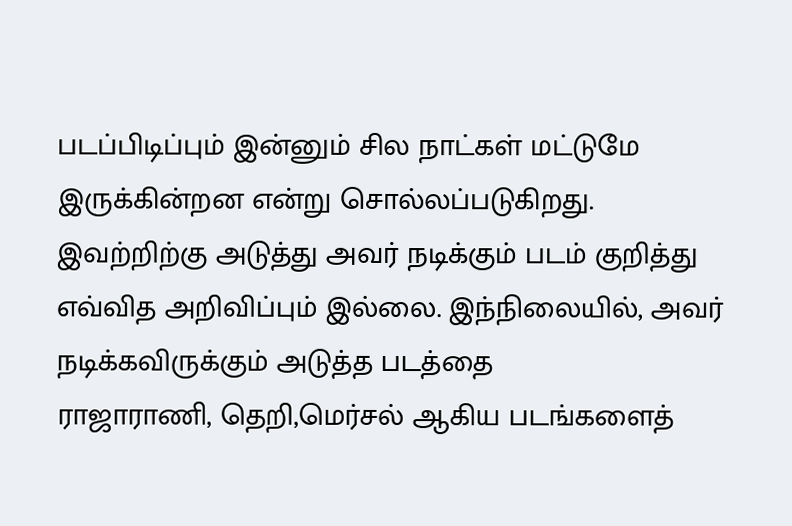படப்பிடிப்பும் இன்னும் சில நாட்கள் மட்டுமே இருக்கின்றன என்று சொல்லப்படுகிறது. இவற்றிற்கு அடுத்து அவர் நடிக்கும் படம் குறித்து எவ்வித அறிவிப்பும் இல்லை. இந்நிலையில், அவர் நடிக்கவிருக்கும் அடுத்த படத்தை
ராஜாராணி, தெறி,மெர்சல் ஆகிய படங்களைத்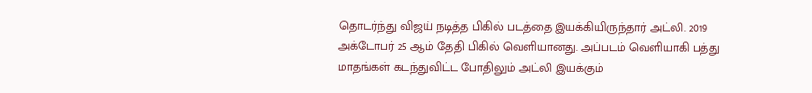தொடர்ந்து விஜய் நடித்த பிகில் படத்தை இயக்கியிருந்தார் அட்லி. 2019 அக்டோபர் 25 ஆம் தேதி பிகில் வெளியானது. அப்படம் வெளியாகி பத்து மாதங்கள் கடந்துவிட்ட போதிலும் அட்லி இயக்கும்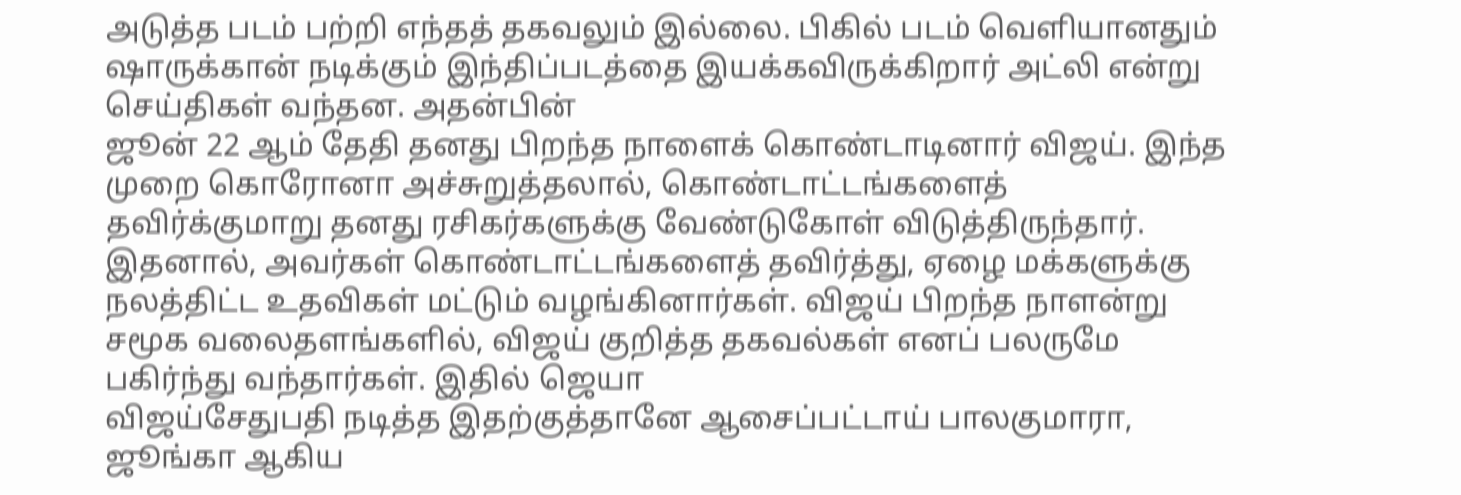அடுத்த படம் பற்றி எந்தத் தகவலும் இல்லை. பிகில் படம் வெளியானதும் ஷாருக்கான் நடிக்கும் இந்திப்படத்தை இயக்கவிருக்கிறார் அட்லி என்று செய்திகள் வந்தன. அதன்பின்
ஜூன் 22 ஆம் தேதி தனது பிறந்த நாளைக் கொண்டாடினார் விஜய். இந்த முறை கொரோனா அச்சுறுத்தலால், கொண்டாட்டங்களைத் தவிர்க்குமாறு தனது ரசிகர்களுக்கு வேண்டுகோள் விடுத்திருந்தார். இதனால், அவர்கள் கொண்டாட்டங்களைத் தவிர்த்து, ஏழை மக்களுக்கு நலத்திட்ட உதவிகள் மட்டும் வழங்கினார்கள். விஜய் பிறந்த நாளன்று சமூக வலைதளங்களில், விஜய் குறித்த தகவல்கள் எனப் பலருமே பகிர்ந்து வந்தார்கள். இதில் ஜெயா
விஜய்சேதுபதி நடித்த இதற்குத்தானே ஆசைப்பட்டாய் பாலகுமாரா, ஜூங்கா ஆகிய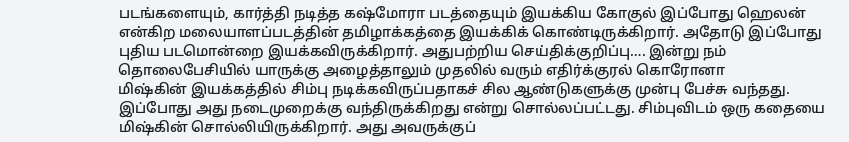படங்களையும், கார்த்தி நடித்த கஷ்மோரா படத்தையும் இயக்கிய கோகுல் இப்போது ஹெலன் என்கிற மலையாளப்படத்தின் தமிழாக்கத்தை இயக்கிக் கொண்டிருக்கிறார். அதோடு இப்போது புதிய படமொன்றை இயக்கவிருக்கிறார். அதுபற்றிய செய்திக்குறிப்பு…. இன்று நம் தொலைபேசியில் யாருக்கு அழைத்தாலும் முதலில் வரும் எதிர்க்குரல் கொரோனா
மிஷ்கின் இயக்கத்தில் சிம்பு நடிக்கவிருப்பதாகச் சில ஆண்டுகளுக்கு முன்பு பேச்சு வந்தது. இப்போது அது நடைமுறைக்கு வந்திருக்கிறது என்று சொல்லப்பட்டது. சிம்புவிடம் ஒரு கதையை மிஷ்கின் சொல்லியிருக்கிறார். அது அவருக்குப்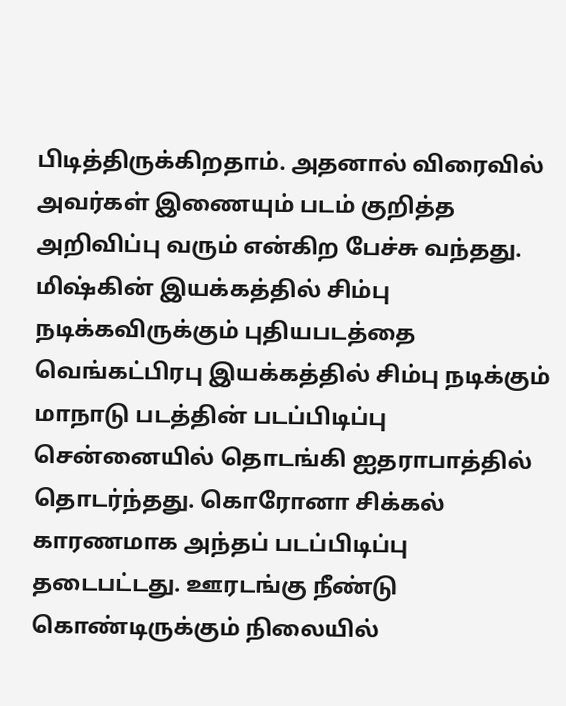பிடித்திருக்கிறதாம். அதனால் விரைவில் அவர்கள் இணையும் படம் குறித்த அறிவிப்பு வரும் என்கிற பேச்சு வந்தது. மிஷ்கின் இயக்கத்தில் சிம்பு நடிக்கவிருக்கும் புதியபடத்தை
வெங்கட்பிரபு இயக்கத்தில் சிம்பு நடிக்கும் மாநாடு படத்தின் படப்பிடிப்பு சென்னையில் தொடங்கி ஐதராபாத்தில் தொடர்ந்தது. கொரோனா சிக்கல் காரணமாக அந்தப் படப்பிடிப்பு தடைபட்டது. ஊரடங்கு நீண்டு கொண்டிருக்கும் நிலையில்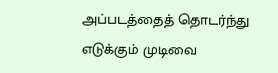அப்படத்தைத் தொடர்ந்து எடுக்கும் முடிவை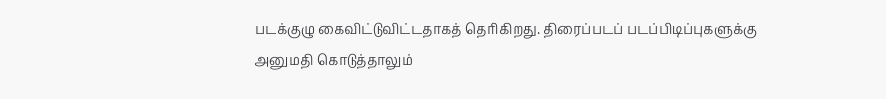படக்குழு கைவிட்டுவிட்டதாகத் தெரிகிறது. திரைப்படப் படப்பிடிப்புகளுக்கு அனுமதி கொடுத்தாலும்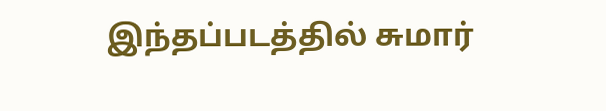இந்தப்படத்தில் சுமார்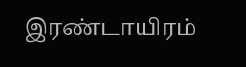இரண்டாயிரம்